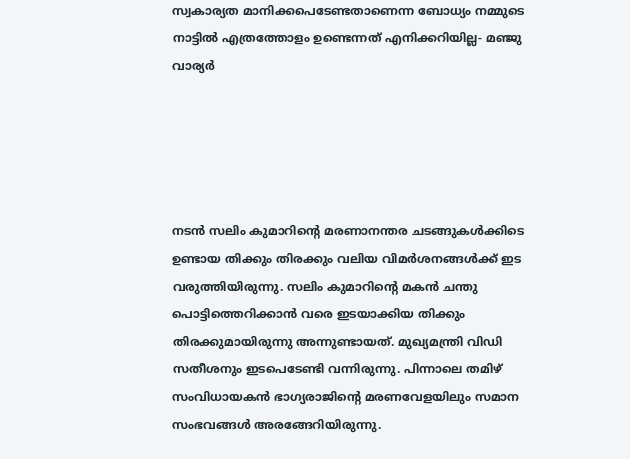സ്വകാര്യത മാനിക്കപെടേണ്ടതാണെന്ന ബോധ്യം നമ്മുടെ നാട്ടില്‍ എത്രത്തോളം ഉണ്ടെന്നത് എനിക്കറിയില്ല- മഞ്ജു വാര്യര്‍





നടന്‍ സലിം കുമാറിന്റെ മരണാനന്തര ചടങ്ങുകള്‍ക്കിടെ ഉണ്ടായ തിക്കും തിരക്കും വലിയ വിമര്‍ശനങ്ങള്‍ക്ക് ഇട വരുത്തിയിരുന്നു. സലിം കുമാറിന്റെ മകന്‍ ചന്തു പൊട്ടിത്തെറിക്കാന്‍ വരെ ഇടയാക്കിയ തിക്കും തിരക്കുമായിരുന്നു അന്നുണ്ടായത്. മുഖ്യമന്ത്രി വിഡി സതീശനും ഇടപെടേണ്ടി വന്നിരുന്നു. പിന്നാലെ തമിഴ് സംവിധായകന്‍ ഭാഗ്യരാജിന്റെ മരണവേളയിലും സമാന സംഭവങ്ങള്‍ അരങ്ങേറിയിരുന്നു.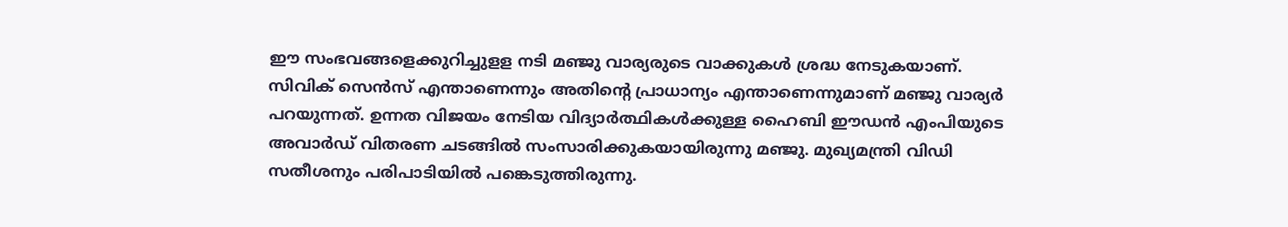ഈ സംഭവങ്ങളെക്കുറിച്ചുളള നടി മഞ്ജു വാര്യരുടെ വാക്കുകള്‍ ശ്രദ്ധ നേടുകയാണ്. സിവിക് സെന്‍സ് എന്താണെന്നും അതിന്റെ പ്രാധാന്യം എന്താണെന്നുമാണ് മഞ്ജു വാര്യര്‍ പറയുന്നത്. ഉന്നത വിജയം നേടിയ വിദ്യാര്‍ത്ഥികള്‍ക്കുള്ള ഹൈബി ഈഡന്‍ എംപിയുടെ അവാര്‍ഡ് വിതരണ ചടങ്ങില്‍ സംസാരിക്കുകയായിരുന്നു മഞ്ജു. മുഖ്യമന്ത്രി വിഡി സതീശനും പരിപാടിയില്‍ പങ്കെടുത്തിരുന്നു.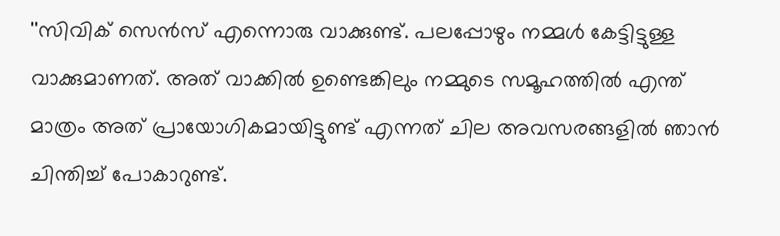''സിവിക് സെന്‍സ് എന്നൊരു വാക്കുണ്ട്. പലപ്പോഴും നമ്മള്‍ കേട്ടിട്ടുള്ള വാക്കുമാണത്. അത് വാക്കില്‍ ഉണ്ടെങ്കിലും നമ്മുടെ സമൂഹത്തില്‍ എന്ത് മാത്രം അത് പ്രായോഗികമായിട്ടുണ്ട് എന്നത് ചില അവസരങ്ങളില്‍ ഞാന്‍ ചിന്തിച്ച് പോകാറുണ്ട്.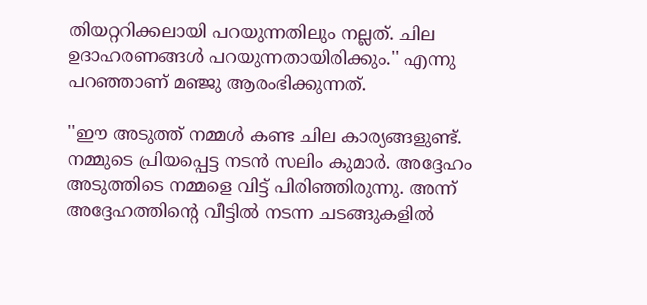തിയറ്ററിക്കലായി പറയുന്നതിലും നല്ലത്. ചില ഉദാഹരണങ്ങള്‍ പറയുന്നതായിരിക്കും.'' എന്നു പറഞ്ഞാണ് മഞ്ജു ആരംഭിക്കുന്നത്.

''ഈ അടുത്ത് നമ്മള്‍ കണ്ട ചില കാര്യങ്ങളുണ്ട്. നമ്മുടെ പ്രിയപ്പെട്ട നടന്‍ സലിം കുമാര്‍. അദ്ദേഹം അടുത്തിടെ നമ്മളെ വിട്ട് പിരിഞ്ഞിരുന്നു. അന്ന് അദ്ദേഹത്തിന്റെ വീട്ടില്‍ നടന്ന ചടങ്ങുകളില്‍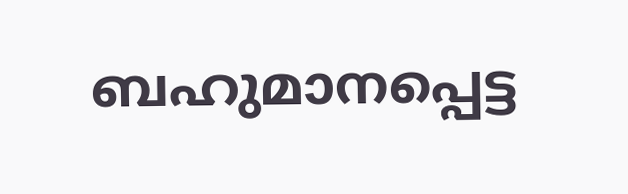ബഹുമാനപ്പെട്ട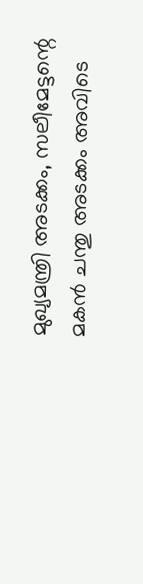മുഖ്യമന്ത്രി അടക്കം, സലീമേട്ടന്റെ മകന്‍ ചന്തു അടക്കം അവിടെ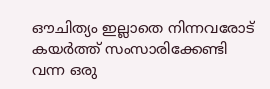ഔചിത്യം ഇല്ലാതെ നിന്നവരോട് കയര്‍ത്ത് സംസാരിക്കേണ്ടി വന്ന ഒരു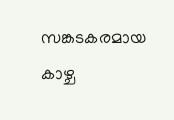സങ്കടകരമായ കാഴ്ച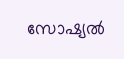സോഷ്യല്‍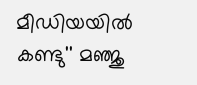മീഡിയയില്‍ കണ്ടു'' മഞ്ജു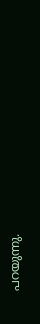പറയുന്നു.